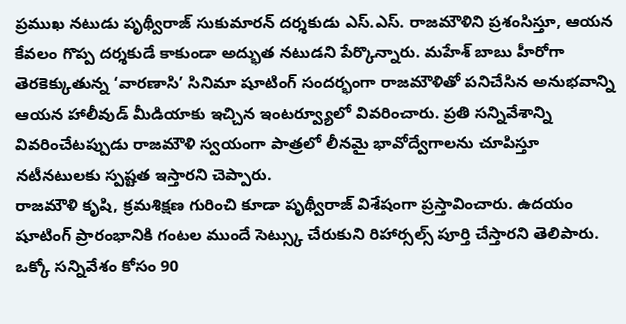ప్రముఖ నటుడు పృథ్వీరాజ్ సుకుమారన్ దర్శకుడు ఎస్.ఎస్. రాజమౌళిని ప్రశంసిస్తూ, ఆయన కేవలం గొప్ప దర్శకుడే కాకుండా అద్భుత నటుడని పేర్కొన్నారు. మహేశ్ బాబు హీరోగా తెరకెక్కుతున్న ‘వారణాసి’ సినిమా షూటింగ్ సందర్భంగా రాజమౌళితో పనిచేసిన అనుభవాన్ని ఆయన హాలీవుడ్ మీడియాకు ఇచ్చిన ఇంటర్వ్యూలో వివరించారు. ప్రతి సన్నివేశాన్ని వివరించేటప్పుడు రాజమౌళి స్వయంగా పాత్రలో లీనమై భావోద్వేగాలను చూపిస్తూ నటీనటులకు స్పష్టత ఇస్తారని చెప్పారు.
రాజమౌళి కృషి, క్రమశిక్షణ గురించి కూడా పృథ్వీరాజ్ విశేషంగా ప్రస్తావించారు. ఉదయం షూటింగ్ ప్రారంభానికి గంటల ముందే సెట్స్కు చేరుకుని రిహార్సల్స్ పూర్తి చేస్తారని తెలిపారు. ఒక్కో సన్నివేశం కోసం 90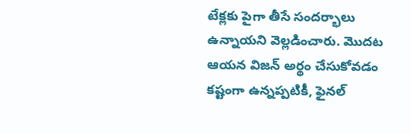టేక్లకు పైగా తీసే సందర్భాలు ఉన్నాయని వెల్లడించారు. మొదట ఆయన విజన్ అర్థం చేసుకోవడం కష్టంగా ఉన్నప్పటికీ, ఫైనల్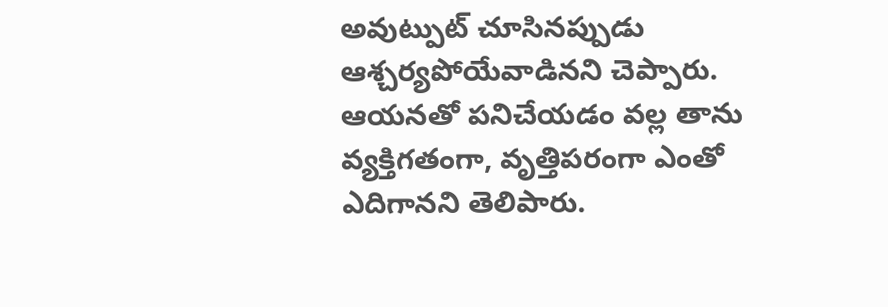అవుట్పుట్ చూసినప్పుడు ఆశ్చర్యపోయేవాడినని చెప్పారు. ఆయనతో పనిచేయడం వల్ల తాను వ్యక్తిగతంగా, వృత్తిపరంగా ఎంతో ఎదిగానని తెలిపారు.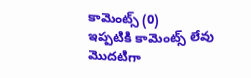కామెంట్స్ (0)
ఇప్పటికి కామెంట్స్ లేవు
మొదటిగా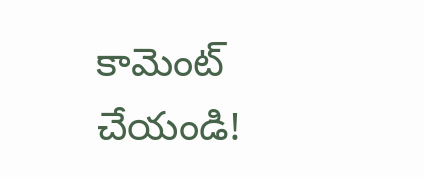కామెంట్ చేయండి!